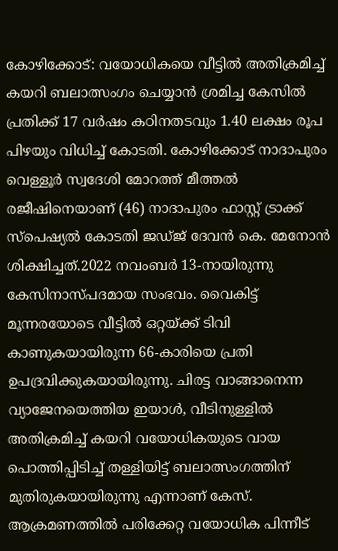കോഴിക്കോട്: വയോധികയെ വീട്ടിൽ അതിക്രമിച്ച് കയറി ബലാത്സംഗം ചെയ്യാൻ ശ്രമിച്ച കേസിൽ പ്രതിക്ക് 17 വർഷം കഠിനതടവും 1.40 ലക്ഷം രൂപ പിഴയും വിധിച്ച് കോടതി. കോഴിക്കോട് നാദാപുരം വെള്ളൂർ സ്വദേശി മോറത്ത് മീത്തൽ രജീഷിനെയാണ് (46) നാദാപുരം ഫാസ്റ്റ് ട്രാക്ക് സ്പെഷ്യൽ കോടതി ജഡ്ജ് ദേവൻ കെ. മേനോൻ ശിക്ഷിച്ചത്.2022 നവംബർ 13-നായിരുന്നു കേസിനാസ്പദമായ സംഭവം. വൈകിട്ട് മൂന്നരയോടെ വീട്ടിൽ ഒറ്റയ്ക്ക് ടിവി കാണുകയായിരുന്ന 66-കാരിയെ പ്രതി ഉപദ്രവിക്കുകയായിരുന്നു. ചിരട്ട വാങ്ങാനെന്ന വ്യാജേനയെത്തിയ ഇയാൾ, വീടിനുള്ളിൽ അതിക്രമിച്ച് കയറി വയോധികയുടെ വായ പൊത്തിപ്പിടിച്ച് തള്ളിയിട്ട് ബലാത്സംഗത്തിന് മുതിരുകയായിരുന്നു എന്നാണ് കേസ്. ആക്രമണത്തിൽ പരിക്കേറ്റ വയോധിക പിന്നീട്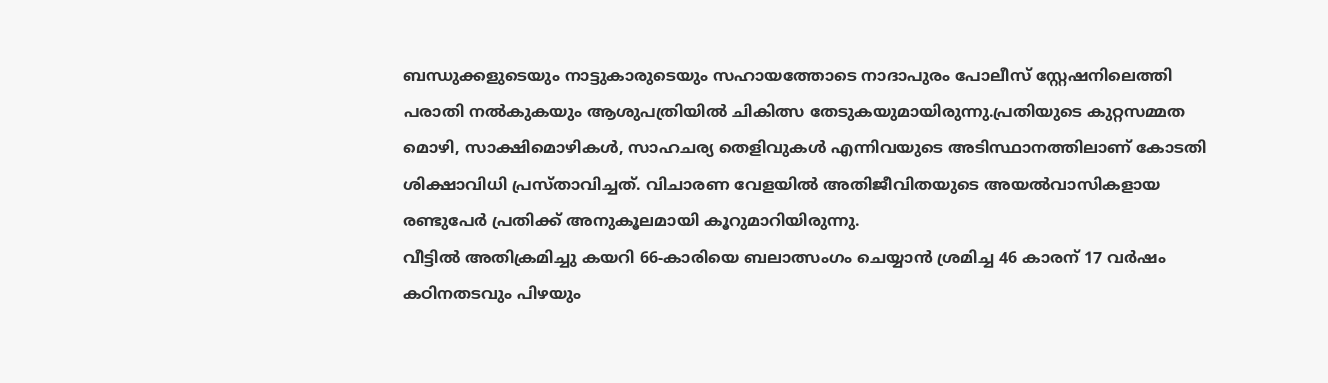ബന്ധുക്കളുടെയും നാട്ടുകാരുടെയും സഹായത്തോടെ നാദാപുരം പോലീസ് സ്റ്റേഷനിലെത്തി പരാതി നൽകുകയും ആശുപത്രിയിൽ ചികിത്സ തേടുകയുമായിരുന്നു.പ്രതിയുടെ കുറ്റസമ്മത മൊഴി, സാക്ഷിമൊഴികൾ, സാഹചര്യ തെളിവുകൾ എന്നിവയുടെ അടിസ്ഥാനത്തിലാണ് കോടതി ശിക്ഷാവിധി പ്രസ്താവിച്ചത്. വിചാരണ വേളയിൽ അതിജീവിതയുടെ അയൽവാസികളായ രണ്ടുപേർ പ്രതിക്ക് അനുകൂലമായി കൂറുമാറിയിരുന്നു.
വീട്ടിൽ അതിക്രമിച്ചു കയറി 66-കാരിയെ ബലാത്സംഗം ചെയ്യാൻ ശ്രമിച്ച 46 കാരന് 17 വർഷം കഠിനതടവും പിഴയും